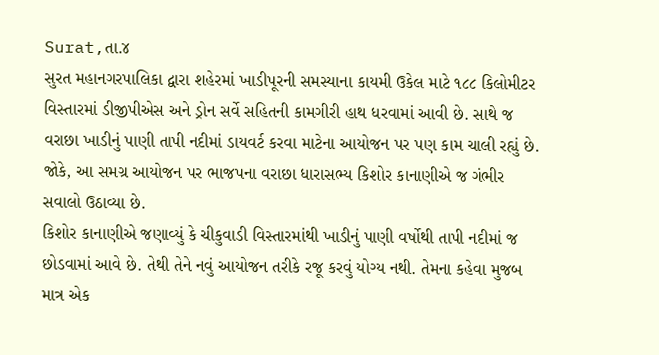Surat,તા.૪
સુરત મહાનગરપાલિકા દ્વારા શહેરમાં ખાડીપૂરની સમસ્યાના કાયમી ઉકેલ માટે ૧૮૮ કિલોમીટર વિસ્તારમાં ડીજીપીએસ અને ડ્રોન સર્વે સહિતની કામગીરી હાથ ધરવામાં આવી છે. સાથે જ વરાછા ખાડીનું પાણી તાપી નદીમાં ડાયવર્ટ કરવા માટેના આયોજન પર પણ કામ ચાલી રહ્યું છે. જોકે, આ સમગ્ર આયોજન પર ભાજપના વરાછા ધારાસભ્ય કિશોર કાનાણીએ જ ગંભીર સવાલો ઉઠાવ્યા છે.
કિશોર કાનાણીએ જણાવ્યું કે ચીકુવાડી વિસ્તારમાંથી ખાડીનું પાણી વર્ષોથી તાપી નદીમાં જ છોડવામાં આવે છે. તેથી તેને નવું આયોજન તરીકે રજૂ કરવું યોગ્ય નથી. તેમના કહેવા મુજબ માત્ર એક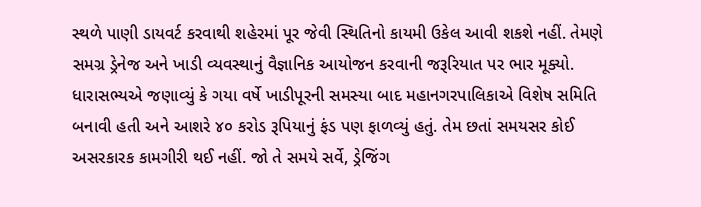સ્થળે પાણી ડાયવર્ટ કરવાથી શહેરમાં પૂર જેવી સ્થિતિનો કાયમી ઉકેલ આવી શકશે નહીં. તેમણે સમગ્ર ડ્રેનેજ અને ખાડી વ્યવસ્થાનું વૈજ્ઞાનિક આયોજન કરવાની જરૂરિયાત પર ભાર મૂક્યો.
ધારાસભ્યએ જણાવ્યું કે ગયા વર્ષે ખાડીપૂરની સમસ્યા બાદ મહાનગરપાલિકાએ વિશેષ સમિતિ બનાવી હતી અને આશરે ૪૦ કરોડ રૂપિયાનું ફંડ પણ ફાળવ્યું હતું. તેમ છતાં સમયસર કોઈ અસરકારક કામગીરી થઈ નહીં. જો તે સમયે સર્વે, ડ્રેજિંગ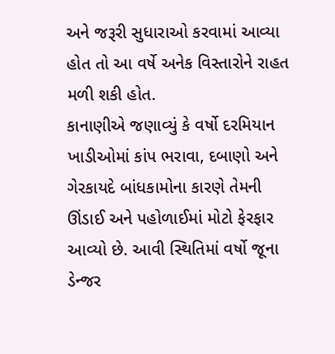અને જરૂરી સુધારાઓ કરવામાં આવ્યા હોત તો આ વર્ષે અનેક વિસ્તારોને રાહત મળી શકી હોત.
કાનાણીએ જણાવ્યું કે વર્ષો દરમિયાન ખાડીઓમાં કાંપ ભરાવા, દબાણો અને ગેરકાયદે બાંધકામોના કારણે તેમની ઊંડાઈ અને પહોળાઈમાં મોટો ફેરફાર આવ્યો છે. આવી સ્થિતિમાં વર્ષો જૂના ડેન્જર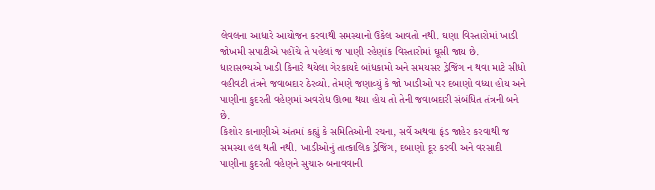લેવલના આધારે આયોજન કરવાથી સમસ્યાનો ઉકેલ આવતો નથી. ઘણા વિસ્તારોમાં ખાડી જોખમી સપાટીએ પહોંચે તે પહેલાં જ પાણી રહેણાંક વિસ્તારોમાં ઘૂસી જાય છે.
ધારાસભ્યએ ખાડી કિનારે થયેલા ગેરકાયદે બાંધકામો અને સમયસર ડ્રેજિંગ ન થવા માટે સીધો વહીવટી તંત્રને જવાબદાર ઠેરવ્યો. તેમણે જણાવ્યું કે જો ખાડીઓ પર દબાણો વધ્યા હોય અને પાણીના કુદરતી વહેણમાં અવરોધ ઊભા થયા હોય તો તેની જવાબદારી સંબંધિત તંત્રની બને છે.
કિશોર કાનાણીએ અંતમાં કહ્યું કે સમિતિઓની રચના, સર્વે અથવા ફંડ જાહેર કરવાથી જ સમસ્યા હલ થતી નથી. ખાડીઓનું તાત્કાલિક ડ્રેજિંગ, દબાણો દૂર કરવી અને વરસાદી પાણીના કુદરતી વહેણને સુચારુ બનાવવાની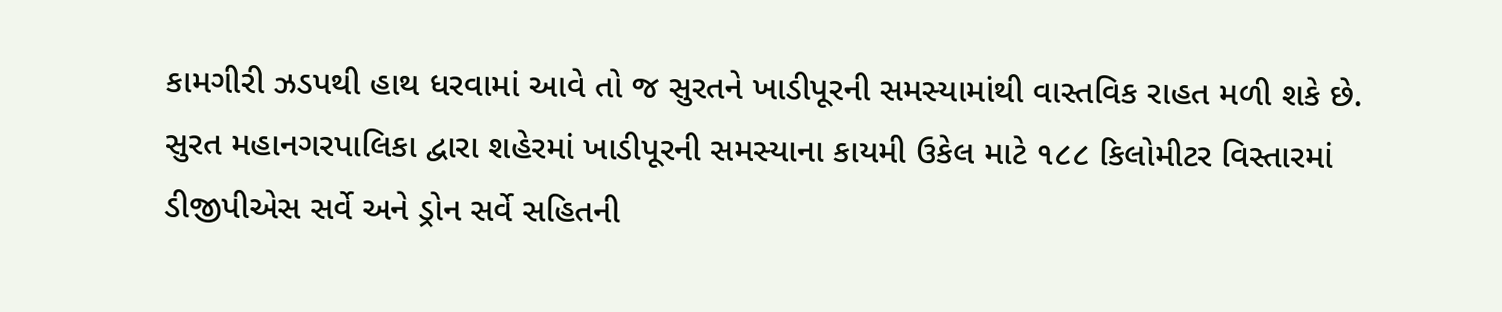કામગીરી ઝડપથી હાથ ધરવામાં આવે તો જ સુરતને ખાડીપૂરની સમસ્યામાંથી વાસ્તવિક રાહત મળી શકે છે.
સુરત મહાનગરપાલિકા દ્વારા શહેરમાં ખાડીપૂરની સમસ્યાના કાયમી ઉકેલ માટે ૧૮૮ કિલોમીટર વિસ્તારમાં ડીજીપીએસ સર્વે અને ડ્રોન સર્વે સહિતની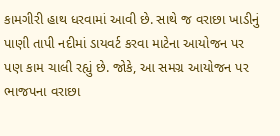કામગીરી હાથ ધરવામાં આવી છે. સાથે જ વરાછા ખાડીનું પાણી તાપી નદીમાં ડાયવર્ટ કરવા માટેના આયોજન પર પણ કામ ચાલી રહ્યું છે. જોકે, આ સમગ્ર આયોજન પર ભાજપના વરાછા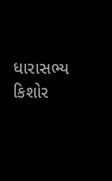ધારાસભ્ય કિશોર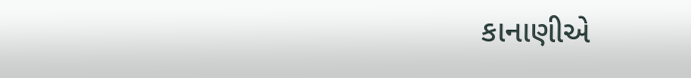કાનાણીએ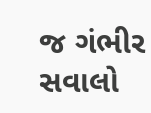જ ગંભીર સવાલો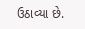ઉઠાવ્યા છે.